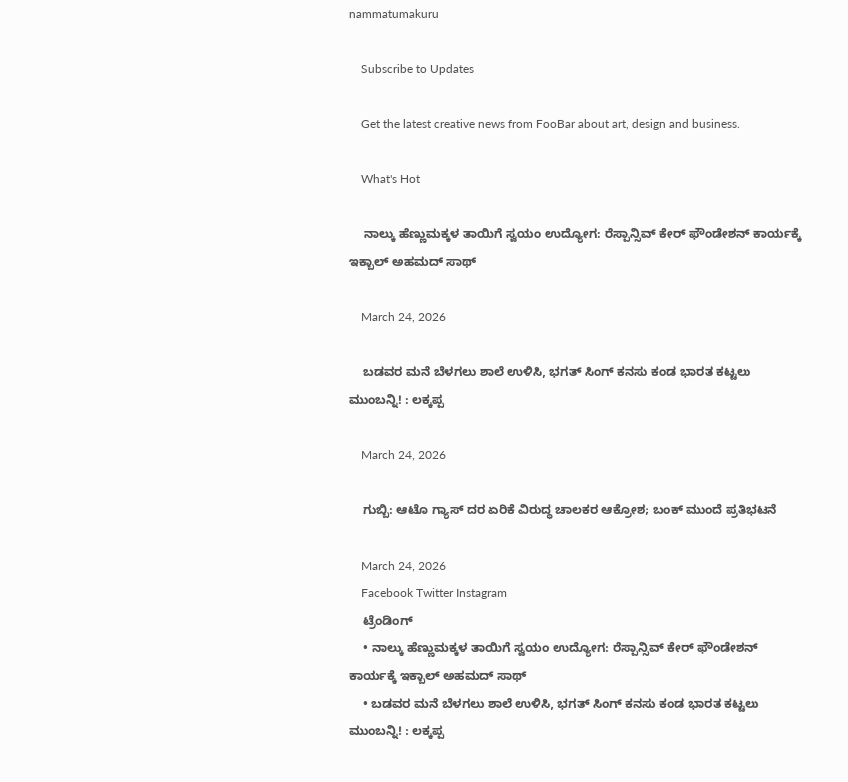nammatumakuru

    Subscribe to Updates

    Get the latest creative news from FooBar about art, design and business.

    What's Hot

    ನಾಲ್ಕು ಹೆಣ್ಣುಮಕ್ಕಳ ತಾಯಿಗೆ ಸ್ವಯಂ ಉದ್ಯೋಗ: ರೆಸ್ಪಾನ್ಸಿವ್ ಕೇರ್ ಫೌಂಡೇಶನ್ ಕಾರ್ಯಕ್ಕೆ ಇಕ್ಬಾಲ್ ಅಹಮದ್ ಸಾಥ್

    March 24, 2026

    ಬಡವರ ಮನೆ ಬೆಳಗಲು ಶಾಲೆ ಉಳಿಸಿ, ಭಗತ್ ಸಿಂಗ್ ಕನಸು ಕಂಡ ಭಾರತ ಕಟ್ಟಲು ಮುಂಬನ್ನಿ! : ಲಕ್ಕಪ್ಪ

    March 24, 2026

    ಗುಬ್ಬಿ: ಆಟೊ ಗ್ಯಾಸ್ ದರ ಏರಿಕೆ ವಿರುದ್ಧ ಚಾಲಕರ ಆಕ್ರೋಶ; ಬಂಕ್ ಮುಂದೆ ಪ್ರತಿಭಟನೆ

    March 24, 2026
    Facebook Twitter Instagram
    ಟ್ರೆಂಡಿಂಗ್
    • ನಾಲ್ಕು ಹೆಣ್ಣುಮಕ್ಕಳ ತಾಯಿಗೆ ಸ್ವಯಂ ಉದ್ಯೋಗ: ರೆಸ್ಪಾನ್ಸಿವ್ ಕೇರ್ ಫೌಂಡೇಶನ್ ಕಾರ್ಯಕ್ಕೆ ಇಕ್ಬಾಲ್ ಅಹಮದ್ ಸಾಥ್
    • ಬಡವರ ಮನೆ ಬೆಳಗಲು ಶಾಲೆ ಉಳಿಸಿ, ಭಗತ್ ಸಿಂಗ್ ಕನಸು ಕಂಡ ಭಾರತ ಕಟ್ಟಲು ಮುಂಬನ್ನಿ! : ಲಕ್ಕಪ್ಪ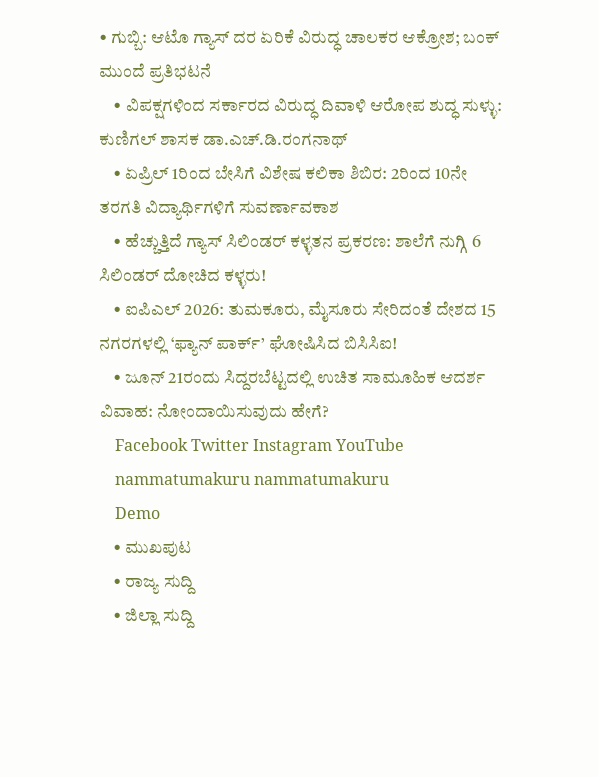• ಗುಬ್ಬಿ: ಆಟೊ ಗ್ಯಾಸ್ ದರ ಏರಿಕೆ ವಿರುದ್ಧ ಚಾಲಕರ ಆಕ್ರೋಶ; ಬಂಕ್ ಮುಂದೆ ಪ್ರತಿಭಟನೆ
    • ವಿಪಕ್ಷಗಳಿಂದ ಸರ್ಕಾರದ ವಿರುದ್ಧ ದಿವಾಳಿ ಆರೋಪ ಶುದ್ಧ ಸುಳ್ಳು: ಕುಣಿಗಲ್ ಶಾಸಕ ಡಾ.ಎಚ್.ಡಿ.ರಂಗನಾಥ್
    • ಏಪ್ರಿಲ್ 1ರಿಂದ ಬೇಸಿಗೆ ವಿಶೇಷ ಕಲಿಕಾ ಶಿಬಿರ: 2ರಿಂದ 10ನೇ ತರಗತಿ ವಿದ್ಯಾರ್ಥಿಗಳಿಗೆ ಸುವರ್ಣಾವಕಾಶ
    • ಹೆಚ್ಚುತ್ತಿದೆ ಗ್ಯಾಸ್ ಸಿಲಿಂಡರ್ ಕಳ್ಳತನ ಪ್ರಕರಣ: ಶಾಲೆಗೆ ನುಗ್ಗಿ 6 ಸಿಲಿಂಡರ್ ದೋಚಿದ ಕಳ್ಳರು!
    • ಐಪಿಎಲ್ 2026: ತುಮಕೂರು, ಮೈಸೂರು ಸೇರಿದಂತೆ ದೇಶದ 15 ನಗರಗಳಲ್ಲಿ ‘ಫ್ಯಾನ್ ಪಾರ್ಕ್’ ಘೋಷಿಸಿದ ಬಿಸಿಸಿಐ!
    • ಜೂನ್ 21ರಂದು ಸಿದ್ದರಬೆಟ್ಟದಲ್ಲಿ ಉಚಿತ ಸಾಮೂಹಿಕ ಆದರ್ಶ ವಿವಾಹ: ನೋಂದಾಯಿಸುವುದು ಹೇಗೆ?
    Facebook Twitter Instagram YouTube
    nammatumakuru nammatumakuru
    Demo
    • ಮುಖಪುಟ
    • ರಾಜ್ಯ ಸುದ್ದಿ
    • ಜಿಲ್ಲಾ ಸುದ್ದಿ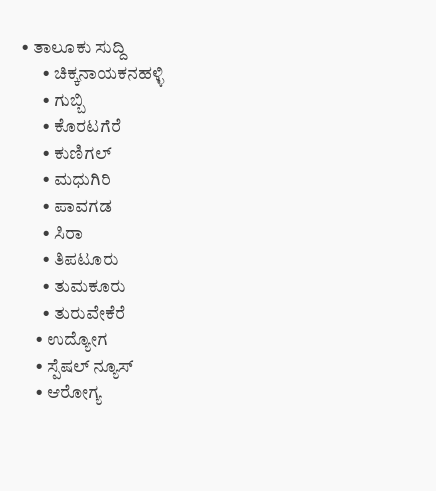• ತಾಲೂಕು ಸುದ್ದಿ
      • ಚಿಕ್ಕನಾಯಕನಹಳ್ಳಿ
      • ಗುಬ್ಬಿ
      • ಕೊರಟಗೆರೆ
      • ಕುಣಿಗಲ್
      • ಮಧುಗಿರಿ
      • ಪಾವಗಡ
      • ಸಿರಾ
      • ತಿಪಟೂರು
      • ತುಮಕೂರು
      • ತುರುವೇಕೆರೆ
    • ಉದ್ಯೋಗ
    • ಸ್ಪೆಷಲ್ ನ್ಯೂಸ್
    • ಆರೋಗ್ಯ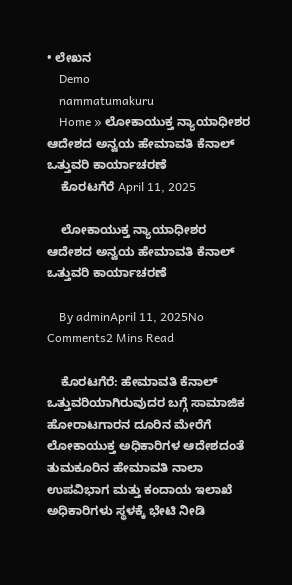• ಲೇಖನ
    Demo
    nammatumakuru
    Home » ಲೋಕಾಯುಕ್ತ ನ್ಯಾಯಾಧೀಶರ ಆದೇಶದ ಅನ್ವಯ ಹೇಮಾವತಿ ಕೆನಾಲ್ ಒತ್ತುವರಿ ಕಾರ್ಯಾಚರಣೆ
    ಕೊರಟಗೆರೆ April 11, 2025

    ಲೋಕಾಯುಕ್ತ ನ್ಯಾಯಾಧೀಶರ ಆದೇಶದ ಅನ್ವಯ ಹೇಮಾವತಿ ಕೆನಾಲ್ ಒತ್ತುವರಿ ಕಾರ್ಯಾಚರಣೆ

    By adminApril 11, 2025No Comments2 Mins Read

    ಕೊರಟಗೆರೆ: ಹೇಮಾವತಿ ಕೆನಾಲ್ ಒತ್ತುವರಿಯಾಗಿರುವುದರ ಬಗ್ಗೆ ಸಾಮಾಜಿಕ ಹೋರಾಟಗಾರನ ದೂರಿನ ಮೇರೆಗೆ ಲೋಕಾಯುಕ್ತ ಅಧಿಕಾರಿಗಳ ಆದೇಶದಂತೆ ತುಮಕೂರಿನ ಹೇಮಾವತಿ ನಾಲಾ ಉಪವಿಭಾಗ ಮತ್ತು ಕಂದಾಯ ಇಲಾಖೆ ಅಧಿಕಾರಿಗಳು ಸ್ಥಳಕ್ಕೆ ಭೇಟಿ ನೀಡಿ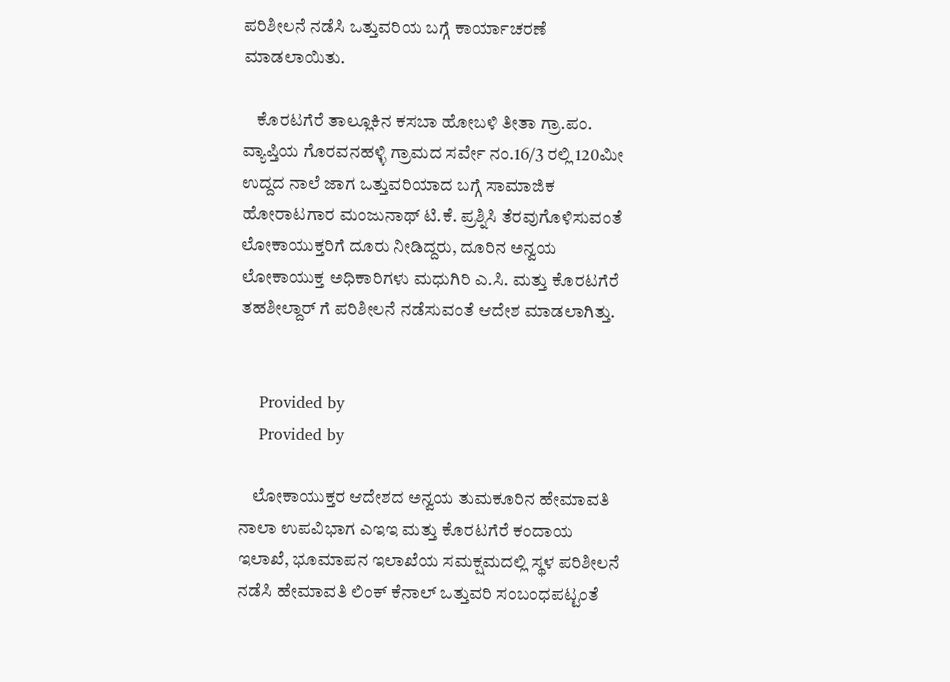ಪರಿಶೀಲನೆ ನಡೆಸಿ ಒತ್ತುವರಿಯ ಬಗ್ಗೆ ಕಾರ್ಯಾಚರಣೆ ಮಾಡಲಾಯಿತು.

    ಕೊರಟಗೆರೆ ತಾಲ್ಲೂಕಿನ ಕಸಬಾ ಹೋಬಳಿ ತೀತಾ ಗ್ರಾ.ಪಂ. ವ್ಯಾಪ್ತಿಯ ಗೊರವನಹಳ್ಳಿ ಗ್ರಾಮದ ಸರ್ವೇ ನಂ.16/3 ರಲ್ಲಿ 120ಮೀ ಉದ್ದದ ನಾಲೆ ಜಾಗ ಒತ್ತುವರಿಯಾದ ಬಗ್ಗೆ ಸಾಮಾಜಿಕ ಹೋರಾಟಗಾರ ಮಂಜುನಾಥ್ ಟಿ.ಕೆ. ಪ್ರಶ್ನಿಸಿ ತೆರವುಗೊಳಿಸುವಂತೆ ಲೋಕಾಯುಕ್ತರಿಗೆ ದೂರು ನೀಡಿದ್ದರು, ದೂರಿನ ಅನ್ವಯ ಲೋಕಾಯುಕ್ತ ಅಧಿಕಾರಿಗಳು ಮಧುಗಿರಿ ಎ.ಸಿ. ಮತ್ತು ಕೊರಟಗೆರೆ ತಹಶೀಲ್ದಾರ್ ಗೆ ಪರಿಶೀಲನೆ ನಡೆಸುವಂತೆ ಆದೇಶ ಮಾಡಲಾಗಿತ್ತು.


    Provided by
    Provided by

    ಲೋಕಾಯುಕ್ತರ ಆದೇಶದ ಅನ್ವಯ ತುಮಕೂರಿನ ಹೇಮಾವತಿ ನಾಲಾ ಉಪವಿಭಾಗ ಎಇಇ ಮತ್ತು ಕೊರಟಗೆರೆ ಕಂದಾಯ ಇಲಾಖೆ, ಭೂಮಾಪನ ಇಲಾಖೆಯ ಸಮಕ್ಷಮದಲ್ಲಿ ಸ್ಥಳ ಪರಿಶೀಲನೆ ನಡೆಸಿ ಹೇಮಾವತಿ ಲಿಂಕ್ ಕೆನಾಲ್ ಒತ್ತುವರಿ ಸಂಬಂಧಪಟ್ಟಂತೆ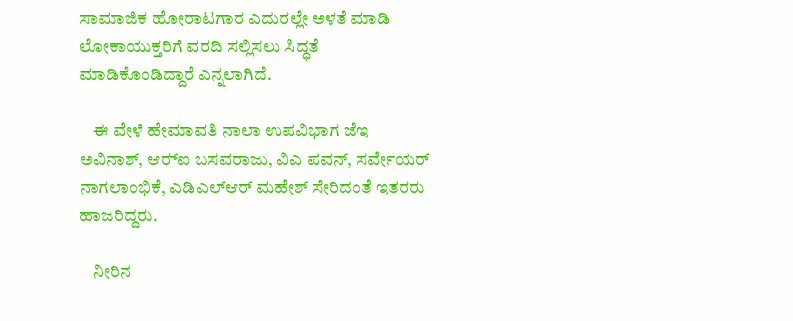ಸಾಮಾಜಿಕ ಹೋರಾಟಗಾರ ಎದುರಲ್ಲೇ ಅಳತೆ ಮಾಡಿ ಲೋಕಾಯುಕ್ತರಿಗೆ ವರದಿ ಸಲ್ಲಿಸಲು ಸಿದ್ಧತೆ ಮಾಡಿಕೊಂಡಿದ್ದಾರೆ ಎನ್ನಲಾಗಿದೆ.

    ಈ ವೇಳೆ ಹೇಮಾವತಿ ನಾಲಾ ಉಪವಿಭಾಗ ಜೆಇ ಅವಿನಾಶ್, ಆರ್‍ಐ ಬಸವರಾಜು, ವಿಎ ಪವನ್, ಸರ್ವೇಯರ್ ನಾಗಲಾಂಭಿಕೆ, ಎಡಿಎಲ್‍ಆರ್ ಮಹೇಶ್ ಸೇರಿದಂತೆ ಇತರರು ಹಾಜರಿದ್ದರು.

    ನೀರಿನ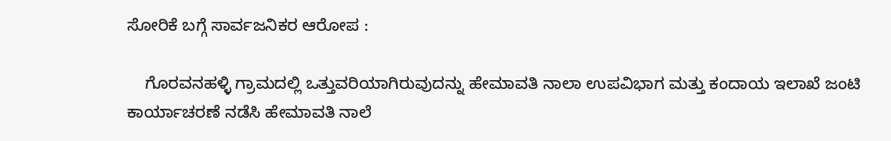ಸೋರಿಕೆ ಬಗ್ಗೆ ಸಾರ್ವಜನಿಕರ ಆರೋಪ :

    ಗೊರವನಹಳ್ಳಿ ಗ್ರಾಮದಲ್ಲಿ ಒತ್ತುವರಿಯಾಗಿರುವುದನ್ನು ಹೇಮಾವತಿ ನಾಲಾ ಉಪವಿಭಾಗ ಮತ್ತು ಕಂದಾಯ ಇಲಾಖೆ ಜಂಟಿ ಕಾರ್ಯಾಚರಣೆ ನಡೆಸಿ ಹೇಮಾವತಿ ನಾಲೆ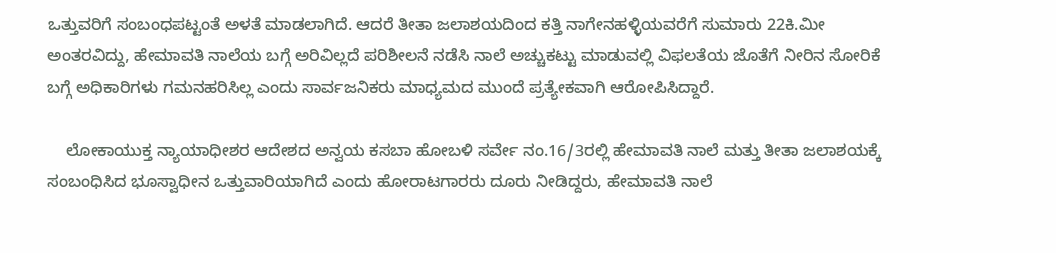ಒತ್ತುವರಿಗೆ ಸಂಬಂಧಪಟ್ಟಂತೆ ಅಳತೆ ಮಾಡಲಾಗಿದೆ. ಆದರೆ ತೀತಾ ಜಲಾಶಯದಿಂದ ಕತ್ತಿ ನಾಗೇನಹಳ್ಳಿಯವರೆಗೆ ಸುಮಾರು 22ಕಿ.ಮೀ ಅಂತರವಿದ್ದು, ಹೇಮಾವತಿ ನಾಲೆಯ ಬಗ್ಗೆ ಅರಿವಿಲ್ಲದೆ ಪರಿಶೀಲನೆ ನಡೆಸಿ ನಾಲೆ ಅಚ್ಚುಕಟ್ಟು ಮಾಡುವಲ್ಲಿ ವಿಫಲತೆಯ ಜೊತೆಗೆ ನೀರಿನ ಸೋರಿಕೆ ಬಗ್ಗೆ ಅಧಿಕಾರಿಗಳು ಗಮನಹರಿಸಿಲ್ಲ ಎಂದು ಸಾರ್ವಜನಿಕರು ಮಾಧ್ಯಮದ ಮುಂದೆ ಪ್ರತ್ಯೇಕವಾಗಿ ಆರೋಪಿಸಿದ್ದಾರೆ.

    ಲೋಕಾಯುಕ್ತ ನ್ಯಾಯಾಧೀಶರ ಆದೇಶದ ಅನ್ವಯ ಕಸಬಾ ಹೋಬಳಿ ಸರ್ವೇ ನಂ.16/3ರಲ್ಲಿ ಹೇಮಾವತಿ ನಾಲೆ ಮತ್ತು ತೀತಾ ಜಲಾಶಯಕ್ಕೆ ಸಂಬಂಧಿಸಿದ ಭೂಸ್ವಾಧೀನ ಒತ್ತುವಾರಿಯಾಗಿದೆ ಎಂದು ಹೋರಾಟಗಾರರು ದೂರು ನೀಡಿದ್ದರು, ಹೇಮಾವತಿ ನಾಲೆ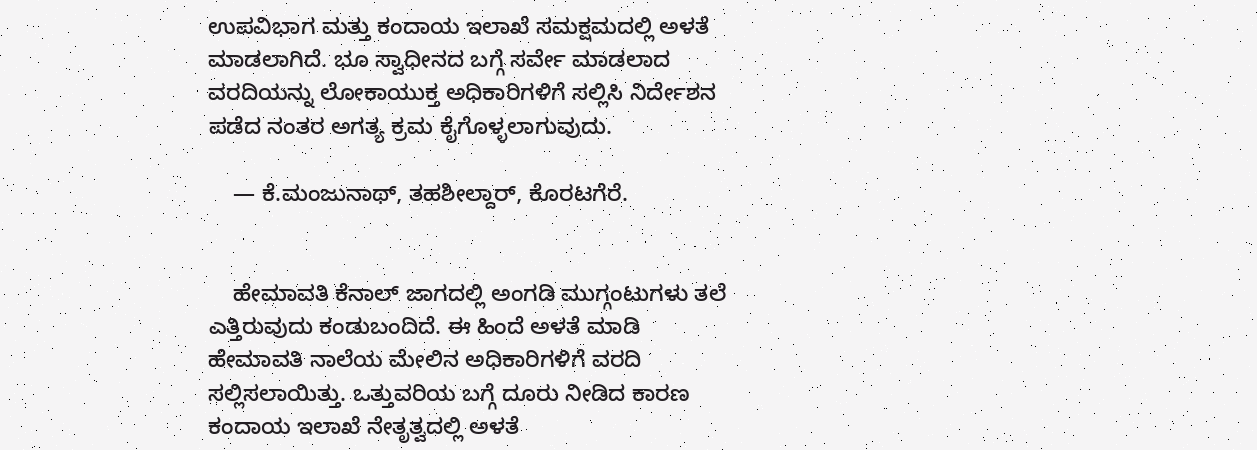ಉಪವಿಭಾಗ ಮತ್ತು ಕಂದಾಯ ಇಲಾಖೆ ಸಮಕ್ಷಮದಲ್ಲಿ ಅಳತೆ ಮಾಡಲಾಗಿದೆ. ಭೂ ಸ್ವಾಧೀನದ ಬಗ್ಗೆ ಸರ್ವೇ ಮಾಡಲಾದ ವರದಿಯನ್ನು ಲೋಕಾಯುಕ್ತ ಅಧಿಕಾರಿಗಳಿಗೆ ಸಲ್ಲಿಸಿ ನಿರ್ದೇಶನ ಪಡೆದ ನಂತರ ಅಗತ್ಯ ಕ್ರಮ ಕೈಗೊಳ್ಳಲಾಗುವುದು.

    — ಕೆ.ಮಂಜುನಾಥ್, ತಹಶೀಲ್ದಾರ್, ಕೊರಟಗೆರೆ.


    ಹೇಮಾವತಿ ಕೆನಾಲ್ ಜಾಗದಲ್ಲಿ ಅಂಗಡಿ ಮುಗ್ಗಂಟುಗಳು ತಲೆ ಎತ್ತಿರುವುದು ಕಂಡುಬಂದಿದೆ. ಈ ಹಿಂದೆ ಅಳತೆ ಮಾಡಿ ಹೇಮಾವತಿ ನಾಲೆಯ ಮೇಲಿನ ಅಧಿಕಾರಿಗಳಿಗೆ ವರದಿ ಸಲ್ಲಿಸಲಾಯಿತ್ತು. ಒತ್ತುವರಿಯ ಬಗ್ಗೆ ದೂರು ನೀಡಿದ ಕಾರಣ ಕಂದಾಯ ಇಲಾಖೆ ನೇತೃತ್ವದಲ್ಲಿ ಅಳತೆ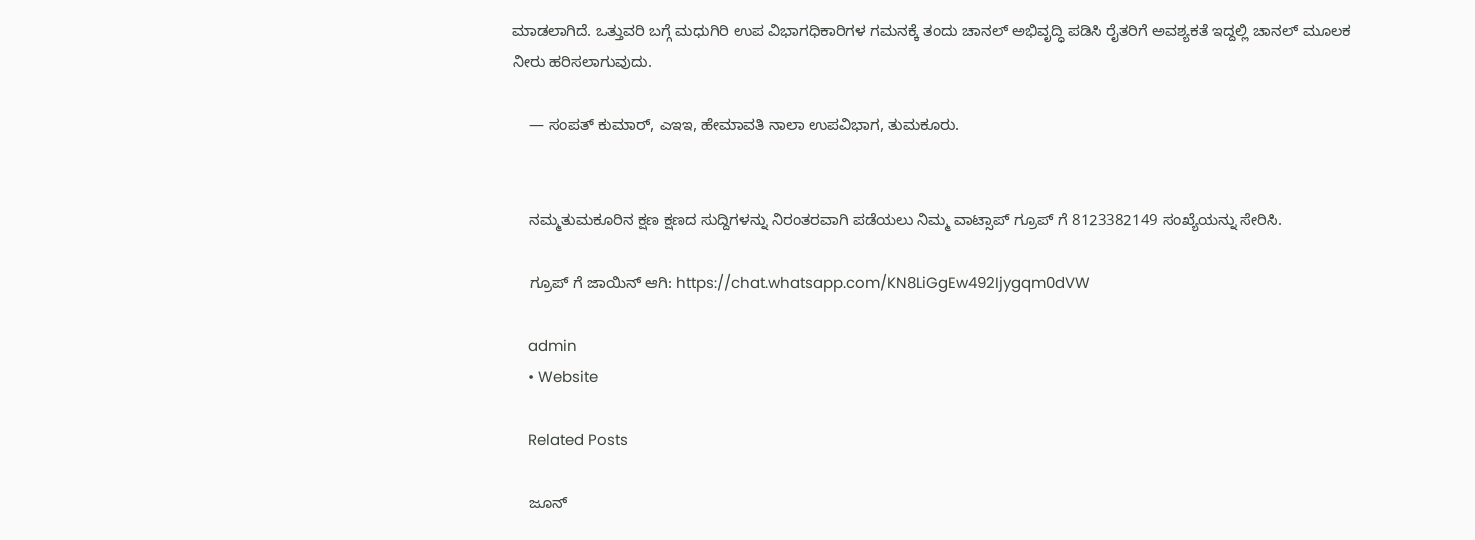ಮಾಡಲಾಗಿದೆ. ಒತ್ತುವರಿ ಬಗ್ಗೆ ಮಧುಗಿರಿ ಉಪ ವಿಭಾಗಧಿಕಾರಿಗಳ ಗಮನಕ್ಕೆ ತಂದು ಚಾನಲ್ ಅಭಿವೃದ್ಧಿ ಪಡಿಸಿ ರೈತರಿಗೆ ಅವಶ್ಯಕತೆ ಇದ್ದಲ್ಲಿ ಚಾನಲ್ ಮೂಲಕ ನೀರು ಹರಿಸಲಾಗುವುದು.

    — ಸಂಪತ್‍ ಕುಮಾರ್, ಎಇಇ, ಹೇಮಾವತಿ ನಾಲಾ ಉಪವಿಭಾಗ, ತುಮಕೂರು.


    ನಮ್ಮತುಮಕೂರಿನ ಕ್ಷಣ ಕ್ಷಣದ ಸುದ್ದಿಗಳನ್ನು ನಿರಂತರವಾಗಿ ಪಡೆಯಲು ನಿಮ್ಮ ವಾಟ್ಸಾಪ್ ಗ್ರೂಪ್ ಗೆ 8123382149 ಸಂಖ್ಯೆಯನ್ನು ಸೇರಿಸಿ.

    ಗ್ರೂಪ್ ಗೆ ಜಾಯಿನ್ ಆಗಿ: https://chat.whatsapp.com/KN8LiGgEw492Ijygqm0dVW

    admin
    • Website

    Related Posts

    ಜೂನ್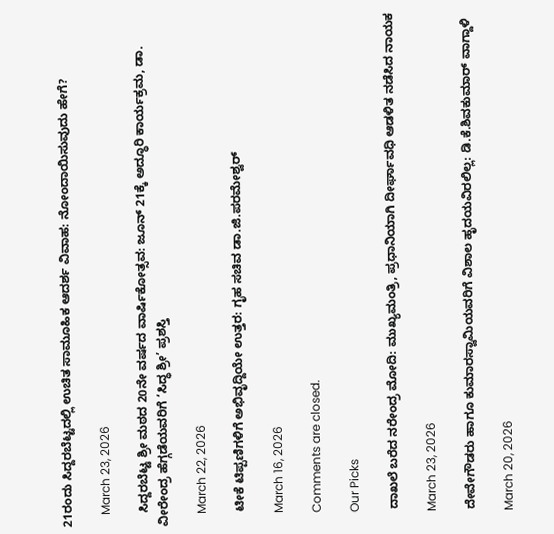21ರಂದು ಸಿದ್ದರಬೆಟ್ಟದಲ್ಲಿ ಉಚಿತ ಸಾಮೂಹಿಕ ಆದರ್ಶ ವಿವಾಹ: ನೋಂದಾಯಿಸುವುದು ಹೇಗೆ?

    March 23, 2026

    ಸಿದ್ದರಬೆಟ್ಟ ಶ್ರೀ ಮಠದ 20ನೇ ವರ್ಷದ ವಾರ್ಷಿಕೋತ್ಸವ: ಜೂನ್ 21ಕ್ಕೆ ಅದ್ಧೂರಿ ಕಾರ್ಯಕ್ರಮ, ಡಾ. ವೀರೇಂದ್ರ ಹೆಗ್ಗಡೆಯವರಿಗೆ ‘ಸಿದ್ಧ ಶ್ರೀ’ ಪ್ರಶಸ್ತಿ

    March 22, 2026

    ಟೀಕೆ ಟಿಪ್ಪಣಿಗಳಿಗೆ ಅಭಿವೃದ್ದಿಯೇ ಉತ್ತರ: ಗೃಹ ಸಚಿವ ಡಾ.ಜಿ.ಪರಮೇಶ್ವರ್

    March 16, 2026

    Comments are closed.

    Our Picks

    ದಾಖಲೆ ಬರೆದ ನರೇಂದ್ರ ಮೋದಿ: ಮುಖ್ಯಮಂತ್ರಿ, ಪ್ರಧಾನಿಯಾಗಿ ದೀರ್ಘಾವಧಿ ಆಡಳಿತ ನಡೆಸಿದ ನಾಯಕ

    March 23, 2026

    ದೇವೇಗೌಡರು ಹಾಗೂ ಕುಮಾರಸ್ವಾಮಿಯವರಿಗೆ ವಿಶಾಲ ಹೃದಯವಿರಲಿಲ್ಲ: ಡಿ.ಕೆ.ಶಿವಕುಮಾರ್ ವಾಗ್ದಾಳಿ

    March 20, 2026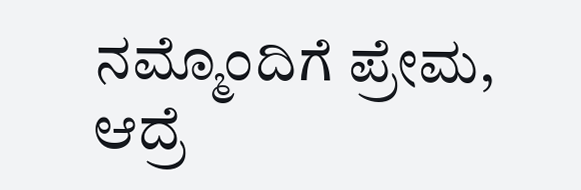ನಮ್ಮೊಂದಿಗೆ ಪ್ರೇಮ, ಆದ್ರೆ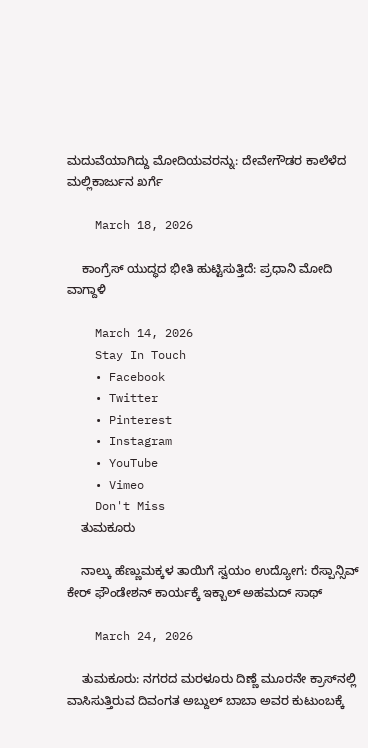ಮದುವೆಯಾಗಿದ್ದು ಮೋದಿಯವರನ್ನು: ದೇವೇಗೌಡರ ಕಾಲೆಳೆದ ಮಲ್ಲಿಕಾರ್ಜುನ ಖರ್ಗೆ

    March 18, 2026

    ಕಾಂಗ್ರೆಸ್ ಯುದ್ಧದ ಭೀತಿ ಹುಟ್ಟಿಸುತ್ತಿದೆ: ಪ್ರಧಾನಿ ಮೋದಿ ವಾಗ್ದಾಳಿ

    March 14, 2026
    Stay In Touch
    • Facebook
    • Twitter
    • Pinterest
    • Instagram
    • YouTube
    • Vimeo
    Don't Miss
    ತುಮಕೂರು

    ನಾಲ್ಕು ಹೆಣ್ಣುಮಕ್ಕಳ ತಾಯಿಗೆ ಸ್ವಯಂ ಉದ್ಯೋಗ: ರೆಸ್ಪಾನ್ಸಿವ್ ಕೇರ್ ಫೌಂಡೇಶನ್ ಕಾರ್ಯಕ್ಕೆ ಇಕ್ಬಾಲ್ ಅಹಮದ್ ಸಾಥ್

    March 24, 2026

    ತುಮಕೂರು: ನಗರದ ಮರಳೂರು ದಿಣ್ಣೆ ಮೂರನೇ ಕ್ರಾಸ್‌ನಲ್ಲಿ ವಾಸಿಸುತ್ತಿರುವ ದಿವಂಗತ ಅಬ್ದುಲ್ ಬಾಬಾ ಅವರ ಕುಟುಂಬಕ್ಕೆ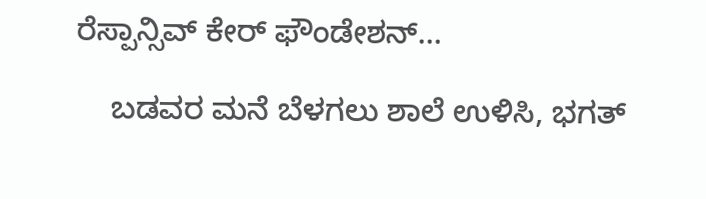ರೆಸ್ಪಾನ್ಸಿವ್ ಕೇರ್ ಫೌಂಡೇಶನ್…

    ಬಡವರ ಮನೆ ಬೆಳಗಲು ಶಾಲೆ ಉಳಿಸಿ, ಭಗತ್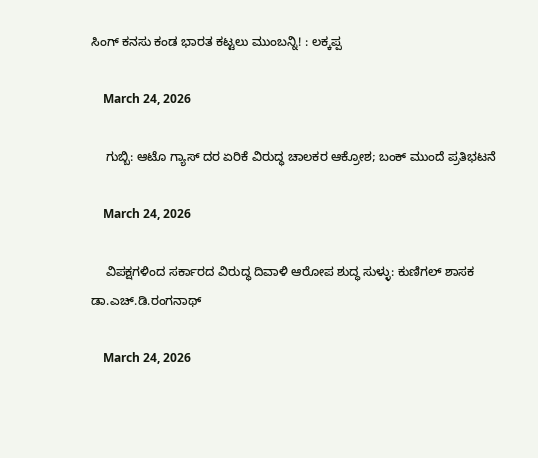ಸಿಂಗ್ ಕನಸು ಕಂಡ ಭಾರತ ಕಟ್ಟಲು ಮುಂಬನ್ನಿ! : ಲಕ್ಕಪ್ಪ

    March 24, 2026

    ಗುಬ್ಬಿ: ಆಟೊ ಗ್ಯಾಸ್ ದರ ಏರಿಕೆ ವಿರುದ್ಧ ಚಾಲಕರ ಆಕ್ರೋಶ; ಬಂಕ್ ಮುಂದೆ ಪ್ರತಿಭಟನೆ

    March 24, 2026

    ವಿಪಕ್ಷಗಳಿಂದ ಸರ್ಕಾರದ ವಿರುದ್ಧ ದಿವಾಳಿ ಆರೋಪ ಶುದ್ಧ ಸುಳ್ಳು: ಕುಣಿಗಲ್ ಶಾಸಕ ಡಾ.ಎಚ್.ಡಿ.ರಂಗನಾಥ್

    March 24, 2026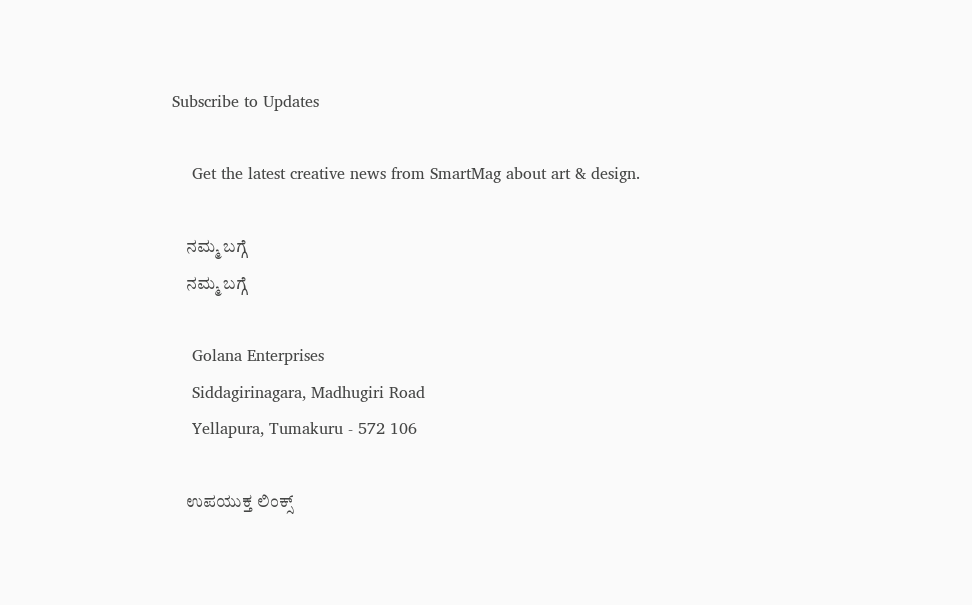Subscribe to Updates

    Get the latest creative news from SmartMag about art & design.

    ನಮ್ಮ ಬಗ್ಗೆ
    ನಮ್ಮ ಬಗ್ಗೆ

    Golana Enterprises
    Siddagirinagara, Madhugiri Road
    Yellapura, Tumakuru - 572 106

    ಉಪಯುಕ್ತ ಲಿಂಕ್ಸ್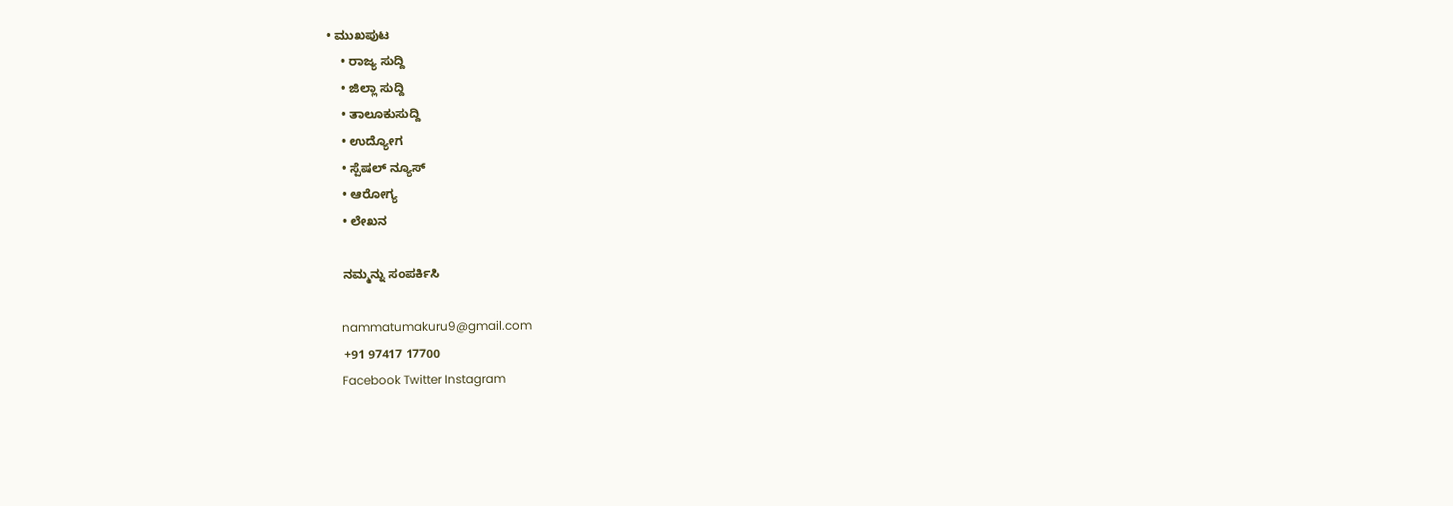• ಮುಖಪುಟ
    • ರಾಜ್ಯ ಸುದ್ದಿ
    • ಜಿಲ್ಲಾ ಸುದ್ದಿ
    • ತಾಲೂಕುಸುದ್ದಿ
    • ಉದ್ಯೋಗ
    • ಸ್ಪೆಷಲ್ ನ್ಯೂಸ್
    • ಆರೋಗ್ಯ
    • ಲೇಖನ

    ನಮ್ಮನ್ನು ಸಂಪರ್ಕಿಸಿ

    nammatumakuru9@gmail.com
    +91 97417 17700
    Facebook Twitter Instagram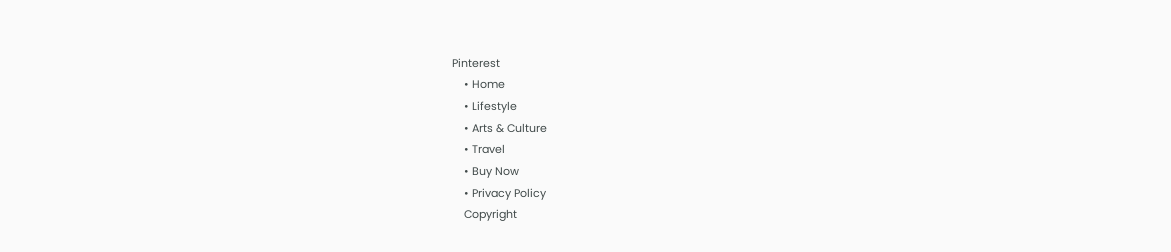Pinterest
    • Home
    • Lifestyle
    • Arts & Culture
    • Travel
    • Buy Now
    • Privacy Policy
    Copyright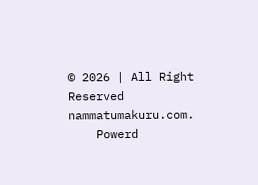© 2026 | All Right Reserved nammatumakuru.com.
    Powerd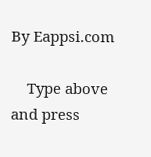By Eappsi.com

    Type above and press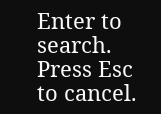Enter to search. Press Esc to cancel.